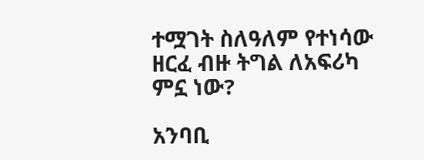ተሟገት ስለዓለም የተነሳው ዘርፈ ብዙ ትግል ለአፍሪካ ምኗ ነው?

አንባቢ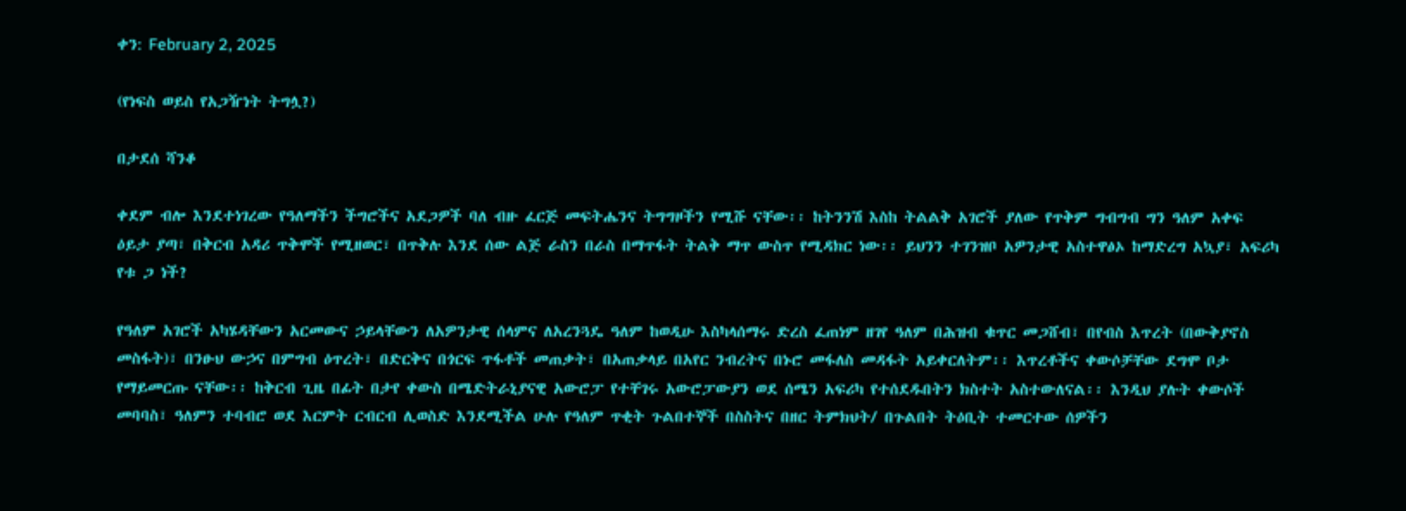ቀን: February 2, 2025

(የነፍስ ወይስ የአጋዥነት ትግሏ?)

በታደሰ ሻንቆ

ቀደም ብሎ እንደተነገረው የዓለማችን ችግሮችና አደጋዎች ባለ ብዙ ፈርጅ መፍትሔንና ትግግዞችን የሚሹ ናቸው፡፡ ከትንንሽ እስከ ትልልቅ አገሮች ያለው የጥቅም ግብግብ ግን ዓለም አቀፍ ዕይታ ያጣ፣ በቅርብ አዳሪ ጥቅሞች የሚዘወር፣ በጥቅሉ እንደ ሰው ልጅ ራስን በራስ በማጥፋት ትልቅ ማጥ ውስጥ የሚዳክር ነው፡፡ ይህንን ተገንዝቦ አዎንታዊ አስተዋፅኦ ከማድረግ አኳያ፣ አፍሪካ የቱ ጋ ነች?

የዓለም አገሮች አካሄዳቸውን አርመውና ኃይላቸውን ለአዎንታዊ ሰላምና ለአረንጓዴ ዓለም ከወዲሁ እስካላሰማሩ ድረስ ፈጠነም ዘገየ ዓለም በሕዝብ ቁጥር መጋሸብ፣ በየብስ እጥረት (በውቅያኖስ መስፋት)፣ በንፁህ ውኃና በምግብ ዕጥረት፣ በድርቅና በጎርፍ ጥፋቶች መጠቃት፣ በአጠቃላይ በአየር ንብረትና በኑሮ መፋለስ መዳፋት አይቀርለትም፡፡ እጥረቶችና ቀውሶቻቸው ደግሞ ቦታ የማይመርጡ ናቸው፡፡ ከቅርብ ጊዜ በፊት በታየ ቀውስ በሜድትራኒያናዊ አውሮፓ የተቸገሩ አውሮፓውያን ወደ ሰሜን አፍሪካ የተሰደዱበትን ክስተት አስተውለናል፡፡ እንዲህ ያሉት ቀውሶች መባባስ፣ ዓለምን ተባብሮ ወደ እርምት ርብርብ ሊወስድ እንደሚችል ሁሉ የዓለም ጥቂት ጉልበተኞች በስስትና በዘር ትምክህት/ በጉልበት ትዕቢት ተመርተው ሰዎችን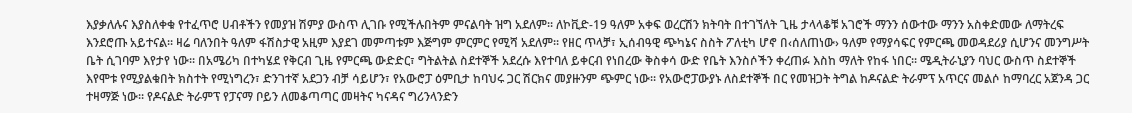እያቃለሉና እያስለቀቁ የተፈጥሮ ሀብቶችን የመያዝ ሽምያ ውስጥ ሊገቡ የሚችሉበትም ምናልባት ዝግ አደለም፡፡ ለኮቪድ-19 ዓለም አቀፍ ወረርሽን ክትባት በተገኘለት ጊዜ ታላላቆቹ አገሮች ማንን ሰውተው ማንን አስቀድመው ለማትረፍ እንደሮጡ አይተናል፡፡ ዛሬ ባለንበት ዓለም ፋሽስታዊ አዚም እያደገ መምጣቱም እጅግም ምርምር የሚሻ አደለም፡፡ የዘር ጥላቻ፣ ኢሰብዓዊ ጭካኔና ስስት ፖለቲካ ሆኖ በ‹ሰለጠነው› ዓለም የማያሳፍር የምርጫ መወዳደሪያ ሲሆንና መንግሥት ቤት ሲገባም እየታየ ነው፡፡ በአሜሪካ በተካሄደ የቅርብ ጊዜ የምርጫ ውድድር፣ ግትልትል ስደተኞች አደረሱ እየተባለ ይቀርብ የነበረው ቅስቀሳ ውድ የቤት እንስሶችን ቀረጠፉ እስከ ማለት የከፋ ነበር፡፡ ሜዲትራኒያን ባህር ውስጥ ስደተኞች እየሞቱ የሚያልቁበት ክስተት የሚነግረን፣ ድንገተኛ አደጋን ብቻ ሳይሆን፣ የአውሮፓ ዕምቢታ ከባህሩ ጋር ሽርክና መያዙንም ጭምር ነው፡፡ የአውሮፓውያኑ ለስደተኞች በር የመዝጋት ትግል ከዶናልድ ትራምፕ አጥርና መልሶ ከማባረር አጀንዳ ጋር ተዛማጅ ነው፡፡ የዶናልድ ትራምፕ የፓናማ ቦይን ለመቆጣጣር መዛትና ካናዳና ግሪንላንድን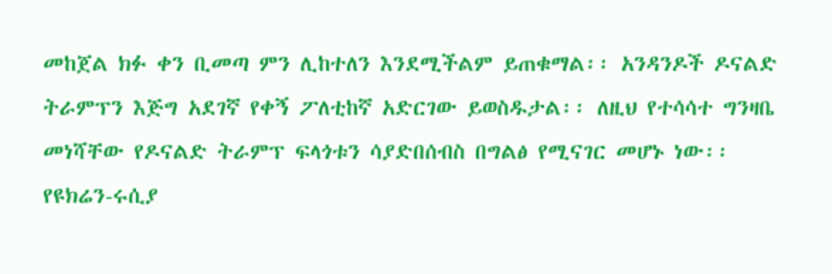መከጀል ክፉ ቀን ቢመጣ ምን ሊከተለን እንደሚችልም ይጠቁማል፡፡ አንዳንዶች ዶናልድ ትራምፕን እጅግ አደገኛ የቀኝ ፖለቲከኛ አድርገው ይወስዱታል፡፡ ለዚህ የተሳሳተ ግንዛቤ መነሻቸው የዶናልድ ትራምፕ ፍላጎቱን ሳያድበሰብስ በግልፅ የሚናገር መሆኑ ነው፡፡ የዩክሬን-ሩሲያ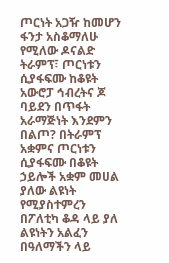ጦርነት አጋዥ ከመሆን ፋንታ አስቆማለሁ የሚለው ዶናልድ ትራምፕ፣ ጦርነቱን ሲያፋፍሙ ከቆዩት አውሮፓ ኅብረትና ጆ ባይደን በጥፋት አራማጅነት እንደምን በልጦ? በትራምፕ አቋምና ጦርነቱን ሲያፋፍሙ በቆዩት ኃይሎች አቋም መሀል ያለው ልዩነት የሚያስተምረን በፖለቲካ ቆዳ ላይ ያለ ልዩነትን አልፈን በዓለማችን ላይ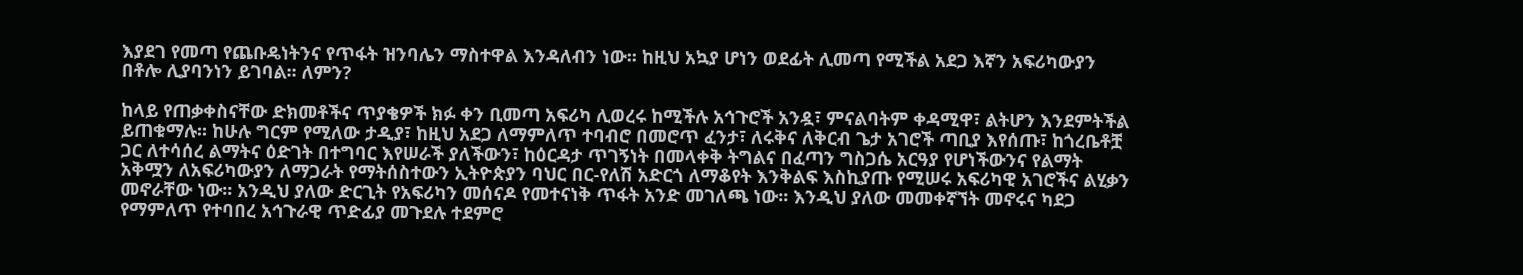እያደገ የመጣ የጨቡዴነትንና የጥፋት ዝንባሌን ማስተዋል እንዳለብን ነው፡፡ ከዚህ አኳያ ሆነን ወደፊት ሊመጣ የሚችል አደጋ እኛን አፍሪካውያን በቶሎ ሊያባንነን ይገባል፡፡ ለምን?

ከላይ የጠቃቀስናቸው ድክመቶችና ጥያቄዎች ክፉ ቀን ቢመጣ አፍሪካ ሊወረሩ ከሚችሉ አኅጉሮች አንዷ፣ ምናልባትም ቀዳሚዋ፣ ልትሆን እንደምትችል ይጠቁማሉ፡፡ ከሁሉ ግርም የሚለው ታዲያ፣ ከዚህ አደጋ ለማምለጥ ተባብሮ በመሮጥ ፈንታ፣ ለሩቅና ለቅርብ ጌታ አገሮች ጣቢያ እየሰጡ፣ ከጎረቤቶቿ ጋር ለተሳሰረ ልማትና ዕድገት በተግባር እየሠራች ያለችውን፣ ከዕርዳታ ጥገኝነት በመላቀቅ ትግልና በፈጣን ግስጋሴ አርዓያ የሆነችውንና የልማት አቅሟን ለአፍሪካውያን ለማጋራት የማትሰስተውን ኢትዮጵያን ባህር በር-የለሽ አድርጎ ለማቆየት እንቅልፍ እስኪያጡ የሚሠሩ አፍሪካዊ አገሮችና ልሂቃን መኖራቸው ነው፡፡ አንዲህ ያለው ድርጊት የአፍሪካን መሰናዶ የመተናነቅ ጥፋት አንድ መገለጫ ነው፡፡ እንዲህ ያለው መመቀኛኘት መኖሩና ካደጋ የማምለጥ የተባበረ አኅጉራዊ ጥድፊያ መጉደሉ ተደምሮ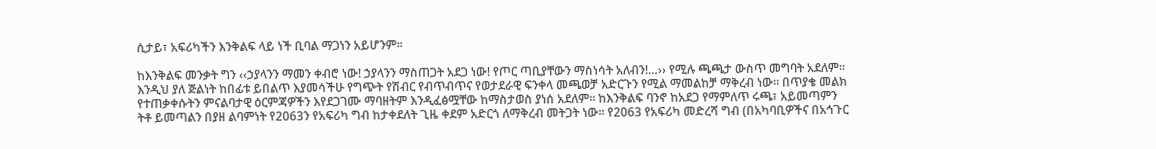ሲታይ፣ አፍሪካችን እንቅልፍ ላይ ነች ቢባል ማጋነን አይሆንም፡፡

ከእንቅልፍ መንቃት ግን ‹‹ኃያላንን ማመን ቀብሮ ነው! ኃያላንን ማስጠጋት አደጋ ነው! የጦር ጣቢያቸውን ማስነሳት አለብን!…›› የሚሉ ጫጫታ ውስጥ መግባት አደለም፡፡ እንዲህ ያለ ጅልነት ከበፊቱ ይበልጥ እያመሳችሁ የግጭት የሽብር የብጥብጥና የወታደራዊ ፍንቀላ መጫወቻ አድርጉን የሚል ማመልከቻ ማቅረብ ነው፡፡ በጥያቄ መልክ የተጠቃቀሱትን ምናልባታዊ ዕርምጃዎችን እየደጋገሙ ማባዘትም እንዲፈፅሟቸው ከማስታወስ ያነሰ አደለም፡፡ ከእንቅልፍ ባንኖ ከአደጋ የማምለጥ ሩጫ፣ አይመጣምን ትቶ ይመጣልን በያዘ ልባምነት የ2063ን የአፍሪካ ግብ ከታቀደለት ጊዜ ቀደም አድርጎ ለማቅረብ መትጋት ነው፡፡ የ2063 የአፍሪካ መድረሻ ግብ (በአካባቢዎችና በአኅጉር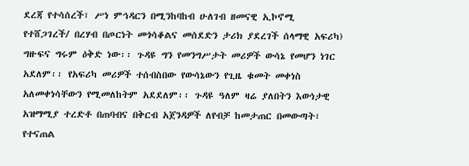ደረጃ የተሳሰረች፣ ሥነ ምኅዳርን በሚንከባከብ ሁለገብ ዘመናዊ ኢኮኖሚ የተሸጋገረች/ በረሃብ በጦርነት መጎሳቆልና መሰደድን ታሪክ ያደረገች ሰላማዊ አፍሪካ) ግዙፍና ግሩም ዕቅድ ነው፡፡ ጉዳዩ ግን የመንግሥታት መሪዎች ውሳኔ የመሆን ነገር አደለም፡፡ የአፍሪካ መሪዎች ተሰብስበው የውሳኔውን የጊዜ ቁመት መቀነስ አለመቀነሳቸውን የሚመለከትም አደደለም፡፡ ጉዳዩ ዓለም ዛሬ ያለበትን እውነታዊ አዝማሚያ ተረድቶ በጠባብና በቅርብ አጀንዳዎች ለየብቻ ከመታጠር በመውጣት፣ የተናጠል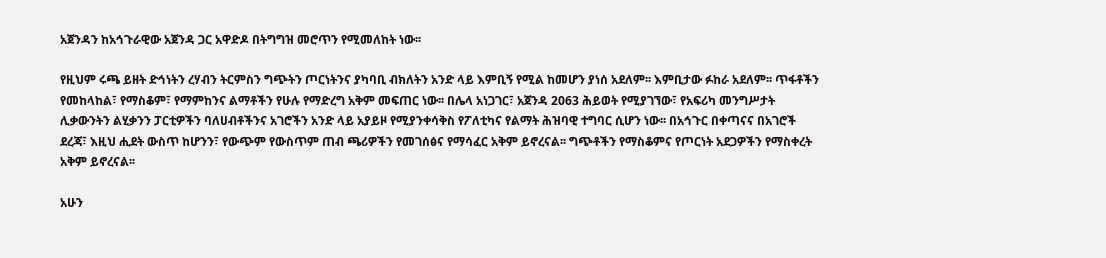አጀንዳን ከአኅጉራዊው አጀንዳ ጋር አዋድዶ በትግግዝ መሮጥን የሚመለከት ነው፡፡

የዚህም ሩጫ ይዘት ድኅነትን ረሃብን ትርምስን ግጭትን ጦርነትንና ያካባቢ ብክለትን አንድ ላይ እምቢኝ የሚል ከመሆን ያነሰ አደለም፡፡ እምቢታው ፉከራ አደለም፡፡ ጥፋቶችን የመከላከል፣ የማስቆም፣ የማምከንና ልማቶችን የሁሉ የማድረግ አቅም መፍጠር ነው፡፡ በሌላ አነጋገር፣ አጀንዳ 2063 ሕይወት የሚያገኘው፣ የአፍሪካ መንግሥታት ሊቃውንትን ልሂቃንን ፓርቲዎችን ባለሀብቶችንና አገሮችን አንድ ላይ አያይዞ የሚያንቀሳቅስ የፖለቲካና የልማት ሕዝባዊ ተግባር ሲሆን ነው፡፡ በአኅጉር በቀጣናና በአገሮች ደረጃ፣ እዚህ ሒደት ውስጥ ከሆንን፣ የውጭም የውስጥም ጠብ ጫሪዎችን የመገሰፅና የማሳፈር አቅም ይኖረናል፡፡ ግጭቶችን የማስቆምና የጦርነት አደጋዎችን የማስቀረት አቅም ይኖረናል፡፡

አሁን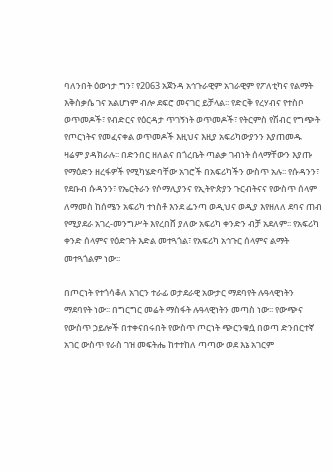ባለንበት ዕውነታ ግን፣ የ2063 አጀንዳ አኅጉራዊም አገራዊም የፖለቲካና የልማት እቅስቃሴ ገና አልሆነም ብሎ ደፍሮ መናገር ይቻላል፡፡ የድርቅ የረሃብና የተስቦ ወጥመዶች፣ የብድርና የዕርዳታ ጥገኝነት ወጥመዶች፣ የትርምስ የሽብር የግጭት የጦርነትና የመፈናቀል ወጥመዶች እዚህና እዚያ አፍሪካውያንን እያጠመዱ ዛሬም ያዳክራሉ፡፡ በድንበር ዘለልና በጎረቤት ጣልቃ ገብነት ሰላማቸውን እያጡ የማዕድን ዘረፋዎች የሚካሄድባቸው አገሮች በአፍሪካችን ውስጥ አሉ፡፡ የሱዳንን፣ የደቡብ ሱዳንን፣ የኤርትራን የሶማሊያንና የኢትዮጵያን ጉርብትናና የውስጥ ሰላም ለማመስ ከሰሜን አፍሪካ ተነስቶ እንደ ፌንጣ ወዲህና ወዲያ እየዘለለ ደባና ጠብ የሚያደራ አገረ-መንግሥት እየረበሸ ያለው አፍሪካ ቀንድን ብቻ አደለም፡፡ የአፍሪካ ቀንድ ሰላምና የዕድገት እድል መተጓጎል፣ የአፍሪካ አኅጉር ሰላምና ልማት መተጓጎልም ነው፡፡

በጦርነት የተጎሳቆለ አገርን ተራፊ ወታደራዊ አውታር ማደባየት ሉዓላዊነትን ማደባየት ነው፡፡ በግርግር መሬት ማስፋት ሉዓላዊነትን መጣስ ነው፡፡ የውጭና የውስጥ ኃይሎች በተቀናበሩበት የውስጥ ጦርነት ጭርንቁሷ በወጣ ድንበርተኛ አገር ውስጥ የራስ ገዝ መፍትሔ ከተተከለ ጣጣው ወደ እኔ አገርም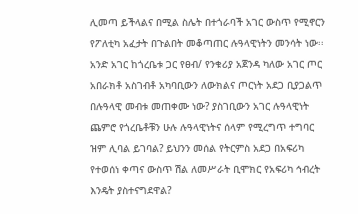ሊመጣ ይችላልና በሚል ስሌት በተጎራባች አገር ውስጥ የሚኖርን የፖለቲካ አፈታት በጉልበት መቆጣጠር ሉዓላዊነትን መንሳት ነው፡፡ አንድ አገር ከጎረቤቱ ጋር የፀብ/ የንቁሪያ አጀንዳ ካለው አገር ጦር አበራክቶ አስገብቶ አካባቢውን ለውክልና ጦርነት አደጋ ቢያጋልጥ በሉዓላዊ መብቱ መጠቀሙ ነው? ያስገቢውን አገር ሉዓላዊነት ጨምሮ የጎረቤቶቹን ሁሉ ሉዓላዊነትና ሰላም የሚረግጥ ተግባር ዝም ሊባል ይገባል? ይህንን መሰል የትርምስ አደጋ በአፍሪካ የተወሰነ ቀጣና ውስጥ ሽል ለመሥራት ቢሞክር የአፍሪካ ኅብረት እንዴት ያስተናግደዋል?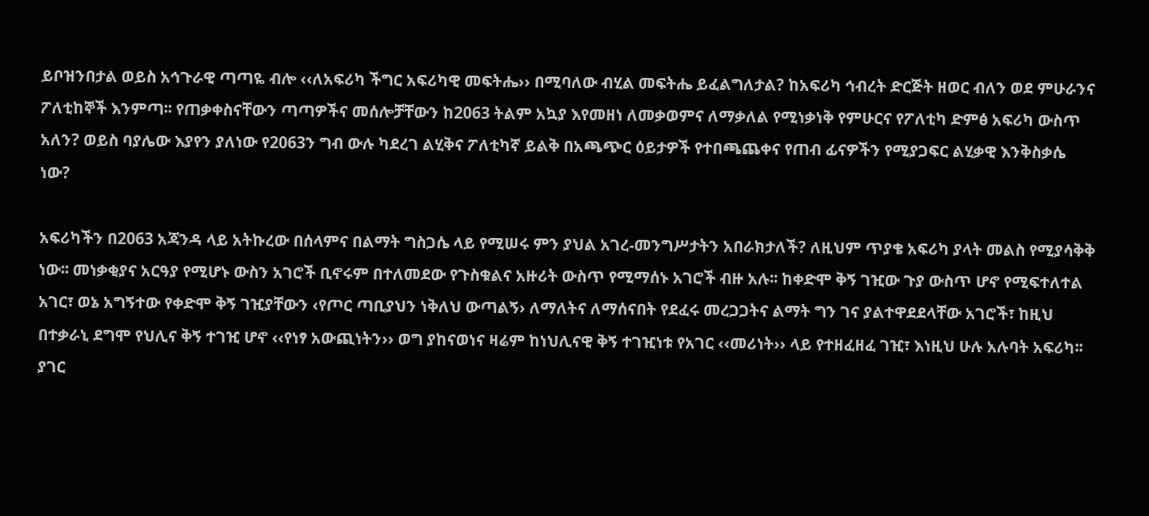ይቦዝንበታል ወይስ አኅጉራዊ ጣጣዬ ብሎ ‹‹ለአፍሪካ ችግር አፍሪካዊ መፍትሔ›› በሚባለው ብሂል መፍትሔ ይፈልግለታል? ከአፍሪካ ኅብረት ድርጅት ዘወር ብለን ወደ ምሁራንና ፖለቲከኞች እንምጣ፡፡ የጠቃቀስናቸውን ጣጣዎችና መሰሎቻቸውን ከ2063 ትልም አኳያ እየመዘነ ለመቃወምና ለማቃለል የሚነቃነቅ የምሁርና የፖለቲካ ድምፅ አፍሪካ ውስጥ አለን? ወይስ ባያሌው እያየን ያለነው የ2063ን ግብ ውሉ ካደረገ ልሂቅና ፖለቲካኛ ይልቅ በአጫጭር ዕይታዎች የተበጫጨቀና የጠብ ፊናዎችን የሚያጋፍር ልሂቃዊ እንቅስቃሴ ነው?

አፍሪካችን በ2063 አጃንዳ ላይ አትኩረው በሰላምና በልማት ግስጋሴ ላይ የሚሠሩ ምን ያህል አገረ-መንግሥታትን አበራክታለች? ለዚህም ጥያቄ አፍሪካ ያላት መልስ የሚያሳቅቅ ነው፡፡ መነቃቂያና አርዓያ የሚሆኑ ውስን አገሮች ቢኖሩም በተለመደው የጉስቁልና አዙሪት ውስጥ የሚማሰኑ አገሮች ብዙ አሉ፡፡ ከቀድሞ ቅኝ ገዢው ጉያ ውስጥ ሆኖ የሚፍተለተል አገር፣ ወኔ አግኝተው የቀድሞ ቅኝ ገዢያቸውን ‹የጦር ጣቢያህን ነቅለህ ውጣልኝ› ለማለትና ለማሰናበት የደፈሩ መረጋጋትና ልማት ግን ገና ያልተዋደደላቸው አገሮች፣ ከዚህ በተቃራኒ ደግሞ የህሊና ቅኝ ተገዢ ሆኖ ‹‹የነፃ አውጪነትን›› ወግ ያከናወነና ዛሬም ከነህሊናዊ ቅኝ ተገዢነቱ የአገር ‹‹መሪነት›› ላይ የተዘፈዘፈ ገዢ፣ እነዚህ ሁሉ አሉባት አፍሪካ፡፡ ያገር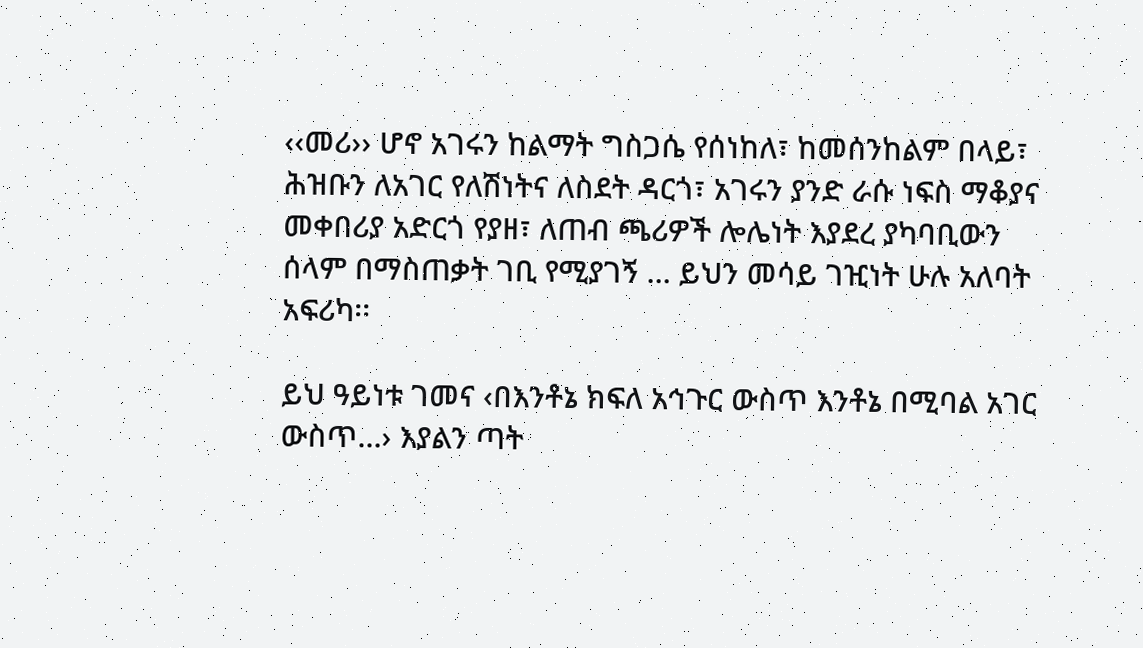‹‹መሪ›› ሆኖ አገሩን ከልማት ግስጋሴ የሰነከለ፣ ከመሰንከልም በላይ፣ ሕዝቡን ለአገር የለሽነትና ለስደት ዳርጎ፣ አገሩን ያንድ ራሱ ነፍስ ማቆያና መቀበሪያ አድርጎ የያዘ፣ ለጠብ ጫሪዎች ሎሌነት እያደረ ያካባቢውን ሰላም በማስጠቃት ገቢ የሚያገኝ … ይህን መሳይ ገዢነት ሁሉ አለባት አፍሪካ፡፡

ይህ ዓይነቱ ገመና ‹በእንቶኔ ክፍለ አኅጉር ውስጥ እንቶኔ በሚባል አገር ውስጥ…› እያልን ጣት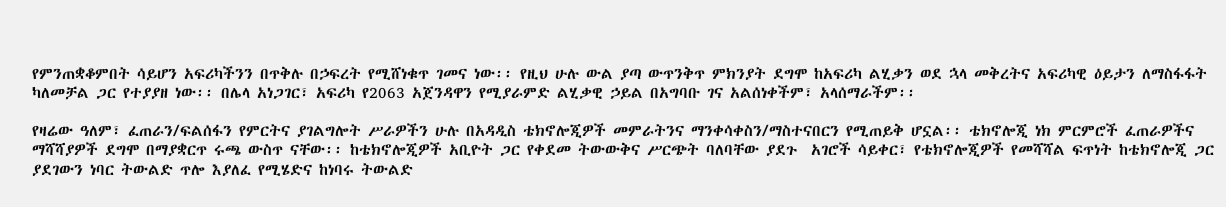የምንጠቋቆምበት ሳይሆን አፍሪካችንን በጥቅሉ በኃፍረት የሚሸነቁጥ ገመና ነው፡፡ የዚህ ሁሉ ውል ያጣ ውጥንቅጥ ምክንያት ደግሞ ከአፍሪካ ልሂቃን ወደ ኋላ መቅረትና አፍሪካዊ ዕይታን ለማስፋፋት ካለመቻል ጋር የተያያዘ ነው፡፡ በሌላ አነጋገር፣ አፍሪካ የ2063 አጀንዳዋን የሚያራምድ ልሂቃዊ ኃይል በአግባቡ ገና አልሰነቀችም፣ አላሰማራችም፡፡

የዛሬው ዓለም፣ ፈጠራን/ፍልሰፋን የምርትና ያገልግሎት ሥራዎችን ሁሉ በአዳዲስ ቴክኖሎጂዎች መምራትንና ማንቀሳቀስን/ማስተናበርን የሚጠይቅ ሆኗል፡፡ ቴክኖሎጂ ነክ ምርምሮች ፈጠራዎችና ማሻሻያዎች ደግሞ በማያቋርጥ ሩጫ ውስጥ ናቸው፡፡ ከቴክኖሎጂዎች አቢዮት ጋር የቀደመ ትውውቅና ሥርጭት ባለባቸው ያደጉ  አገሮች ሳይቀር፣ የቴክኖሎጂዎች የመሻሻል ፍጥነት ከቴክኖሎጂ ጋር ያደገውን ነባር ትውልድ ጥሎ እያለፈ የሚሄድና ከነባሩ ትውልድ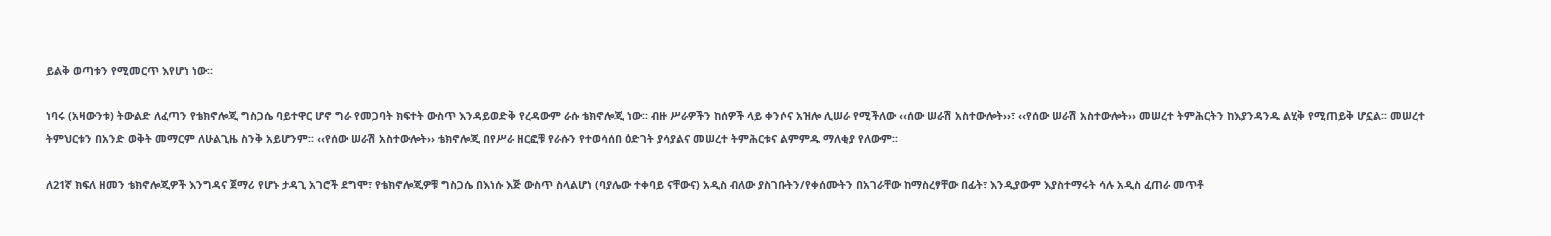ይልቅ ወጣቱን የሚመርጥ እየሆነ ነው፡፡

ነባሩ (አዛውንቱ) ትውልድ ለፈጣን የቴክኖሎጂ ግስጋሴ ባይተዋር ሆኖ ግራ የመጋባት ክፍተት ውስጥ እንዳይወድቅ የረዳውም ራሱ ቴክኖሎጂ ነው፡፡ ብዙ ሥራዎችን ከሰዎች ላይ ቀንሶና አዝሎ ሊሠራ የሚችለው ‹‹ሰው ሠራሽ አስተውሎት››፣ ‹‹የሰው ሠራሽ አስተውሎት›› መሠረተ ትምሕርትን ከእያንዳንዱ ልሂቅ የሚጠይቅ ሆኗል፡፡ መሠረተ ትምህርቱን በአንድ ወቅት መማርም ለሁልጊዜ ስንቅ አይሆንም፡፡ ‹‹የሰው ሠራሽ አስተውሎት›› ቴክኖሎጂ በየሥራ ዘርፎቹ የራሱን የተወሳሰበ ዕድገት ያሳያልና መሠረተ ትምሕርቱና ልምምዱ ማለቂያ የለውም፡፡

ለ21ኛ ክፍለ ዘመን ቴክኖሎጂዎች እንግዳና ጀማሪ የሆኑ ታዳጊ አገሮች ደግሞ፣ የቴክኖሎጂዎቹ ግስጋሴ በእነሱ እጅ ውስጥ ስላልሆነ (ባያሌው ተቀባይ ናቸውና) አዲስ ብለው ያስገቡትን/የቀሰሙትን በአገራቸው ከማስረፃቸው በፊት፣ እንዲያውም እያስተማሩት ሳሉ አዲስ ፈጠራ መጥቶ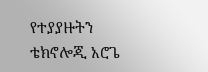የተያያዙትን ቴክኖሎጂ አሮጌ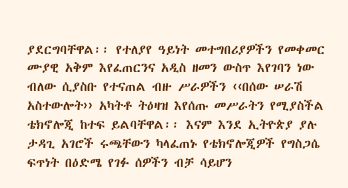ያደርግባቸዋል፡፡ የተለያየ ዓይነት መተግበሪያዎችን የመቀመር ሙያዊ አቅም እየፈጠርንና አዲስ ዘመን ውስጥ እየገባን ነው ብለው ሲያስቡ የተናጠል ብዙ ሥራዎችን ‹‹በሰው ሠራሽ አስተውሎት›› አካትቶ ትዕዛዝ እየሰጡ መሥራትን የሚያስችል ቴክኖሎጂ ከተፍ ይልባቸዋል፡፡ እናም እንደ ኢትዮጵያ ያሉ ታዳጊ አገሮች ሩጫቸውን ካላፈጠኑ የቴክኖሎጂዎች የግስጋሴ ፍጥነት በዕድሜ የገፉ ሰዎችን ብቻ ሳይሆን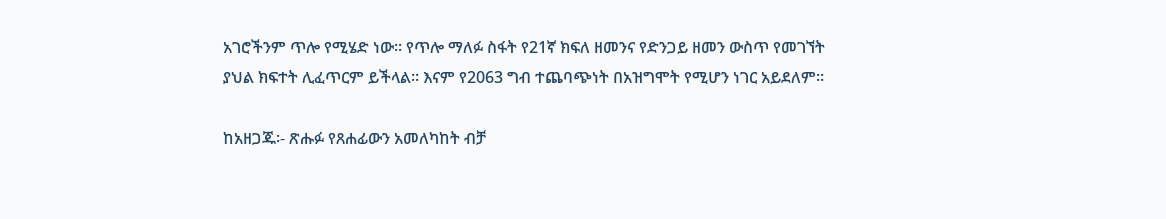አገሮችንም ጥሎ የሚሄድ ነው፡፡ የጥሎ ማለፉ ስፋት የ21ኛ ክፍለ ዘመንና የድንጋይ ዘመን ውስጥ የመገኘት ያህል ክፍተት ሊፈጥርም ይችላል፡፡ እናም የ2063 ግብ ተጨባጭነት በአዝግሞት የሚሆን ነገር አይደለም፡፡

ከአዘጋጁ፡- ጽሑፉ የጸሐፊውን አመለካከት ብቻ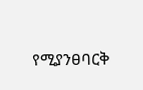የሚያንፀባርቅ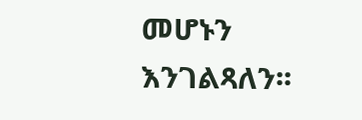መሆኑን እንገልጻለን፡፡